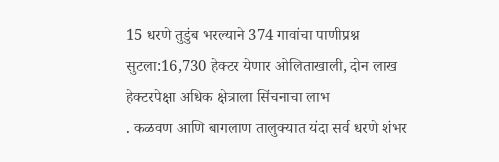15 धरणे तुडुंब भरल्याने 374 गावांचा पाणीप्रश्न सुटला:16,730 हेक्टर येणार ओलिताखाली, दोन लाख हेक्टरपेक्षा अधिक क्षेत्राला सिंचनाचा लाभ
. कळवण आणि बागलाण तालुक्यात यंदा सर्व धरणे शंभर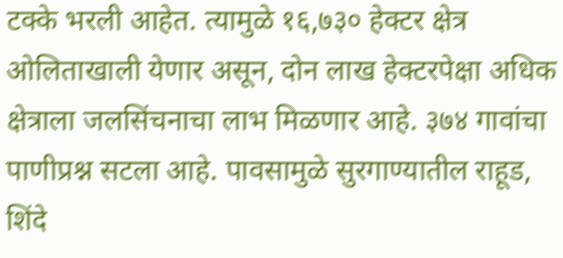टक्के भरली आहेत. त्यामुळे १६,७३० हेक्टर क्षेत्र ओलिताखाली येणार असून, दोन लाख हेक्टरपेक्षा अधिक क्षेत्राला जलसिंचनाचा लाभ मिळणार आहे. ३७४ गावांचा पाणीप्रश्न सटला आहे. पावसामुळे सुरगाण्यातील राहूड, शिंदे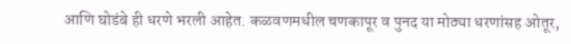आणि घोडंबे ही धरणे भरली आहेत. कळवणमधील चणकापूर व पुनद या मोठ्या धरणांसह ओतूर,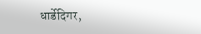धार्डेदिगर,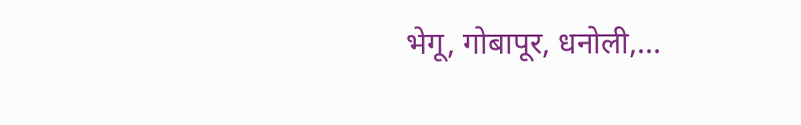भेगू, गोबापूर, धनोली,…